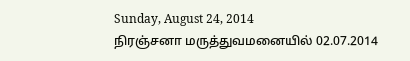Sunday, August 24, 2014
நிரஞ்சனா மருத்துவமனையில் 02.07.2014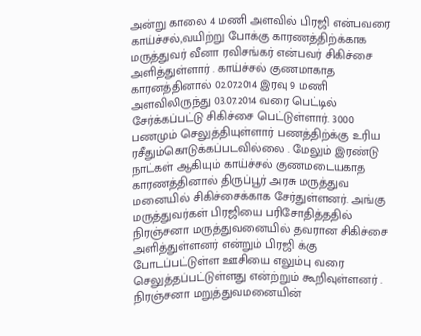அன்று காலை 4 மணி அளவில் பிரஜி என்பவரை காய்ச்சல்,வயிற்று போக்கு காரணத்திற்க்காக மருத்துவர் வீனா ரவிசங்கர் என்பவர் சிகிச்சை அளித்துள்ளார் . காய்ச்சல் குணமாகாத காரனத்தினால் 02.07.2014 இரவு 9 மணி அளவிலிருந்து 03.07.2014 வரை பெட்டில் சேர்க்கப்பட்டு சிகிச்சை பெட்டுள்ளார். 3000 பணமும் செலுத்தியுள்ளார் பணத்திற்க்கு உரிய ரசீதும்கொடுக்கப்படவில்லை . மேலும் இரண்டு நாட்கள் ஆகியும் காய்ச்சல் குணமடையகாத காரணத்தினால் திருப்பூர் அரசு மருத்துவ மனையில் சிகிச்சைக்காக சேர்துள்ளனர். அங்கு மருத்துவர்கள் பிரஜியை பரிசோதித்ததில் நிரஞ்சனா மருத்துவனையில் தவரான சிகிச்சை அளித்துள்ளனர் என்றும் பிரஜி க்கு போடப்பட்டுள்ள ஊசியை எலும்பு வரை செலுத்தப்பட்டுள்ளது என்ற்றும் கூறிவுள்ளனர் . நிரஞ்சனா மறுத்துவமனையின்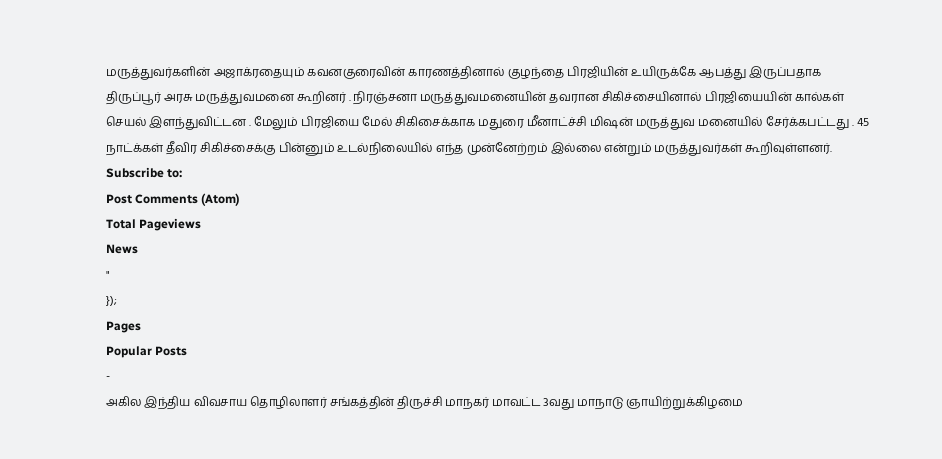மருத்துவர்களின் அஜாக்ரதையும் கவனகுரைவின் காரணத்தினால் குழந்தை பிரஜியின் உயிருக்கே ஆபத்து இருப்பதாக திருப்பூர் அரசு மருத்துவமனை கூறினர் . நிரஞ்சனா மருத்துவமனையின் தவரான சிகிச்சையினால் பிரஜியையின் கால்கள் செயல் இளந்துவிட்டன . மேலும் பிரஜியை மேல் சிகிசைக்காக மதுரை மீனாட்ச்சி மிஷன் மருத்துவ மனையில் சேர்க்கபட்டது . 45 நாட்க்கள் தீவிர சிகிச்சைக்கு பின்னும் உடல்நிலையில் எந்த முன்னேற்றம் இல்லை என்றும் மருத்துவர்கள் கூறிவுள்ளனர்.
Subscribe to:
Post Comments (Atom)
Total Pageviews
News
"
});
Pages
Popular Posts
-
அகில இந்திய விவசாய தொழிலாளர் சங்கத்தின் திருச்சி மாநகர் மாவட்ட 3வது மாநாடு ஞாயிற்றுக்கிழமை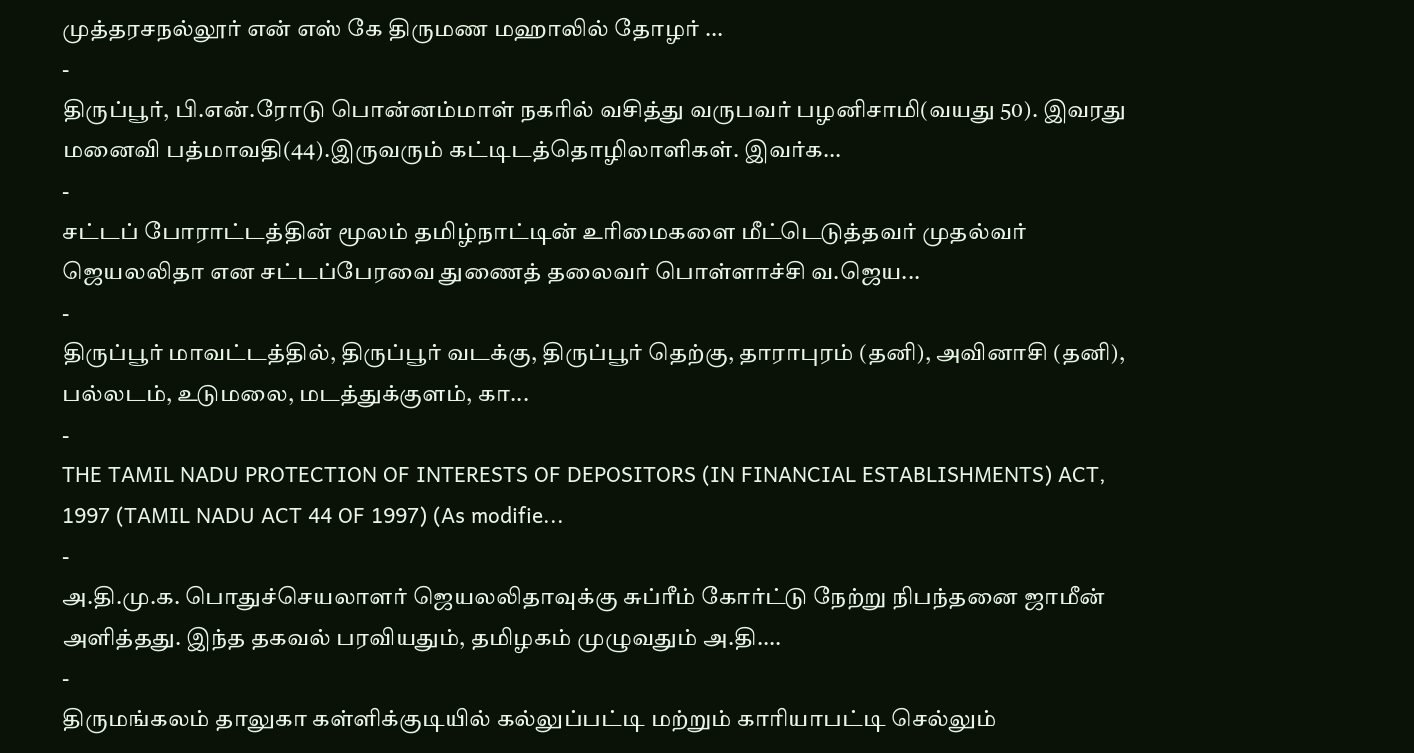முத்தரசநல்லூர் என் எஸ் கே திருமண மஹாலில் தோழர் ...
-
திருப்பூர், பி.என்.ரோடு பொன்னம்மாள் நகரில் வசித்து வருபவர் பழனிசாமி(வயது 50). இவரது மனைவி பத்மாவதி(44).இருவரும் கட்டிடத்தொழிலாளிகள். இவர்க...
-
சட்டப் போராட்டத்தின் மூலம் தமிழ்நாட்டின் உரிமைகளை மீட்டெடுத்தவர் முதல்வர் ஜெயலலிதா என சட்டப்பேரவை துணைத் தலைவர் பொள்ளாச்சி வ.ஜெய...
-
திருப்பூர் மாவட்டத்தில், திருப்பூர் வடக்கு, திருப்பூர் தெற்கு, தாராபுரம் (தனி), அவினாசி (தனி), பல்லடம், உடுமலை, மடத்துக்குளம், கா...
-
THE TAMIL NADU PROTECTION OF INTERESTS OF DEPOSITORS (IN FINANCIAL ESTABLISHMENTS) ACT, 1997 (TAMIL NADU ACT 44 OF 1997) (As modifie...
-
அ.தி.மு.க. பொதுச்செயலாளர் ஜெயலலிதாவுக்கு சுப்ரீம் கோர்ட்டு நேற்று நிபந்தனை ஜாமீன் அளித்தது. இந்த தகவல் பரவியதும், தமிழகம் முழுவதும் அ.தி....
-
திருமங்கலம் தாலுகா கள்ளிக்குடியில் கல்லுப்பட்டி மற்றும் காரியாபட்டி செல்லும்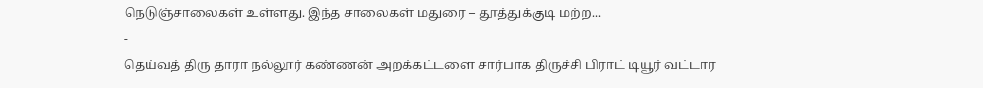நெடுஞ்சாலைகள் உள்ளது. இந்த சாலைகள் மதுரை – தூத்துக்குடி மற்ற...
-
தெய்வத் திரு தாரா நல்லூர் கண்ணன் அறக்கட்டளை சார்பாக திருச்சி பிராட் டியூர் வட்டார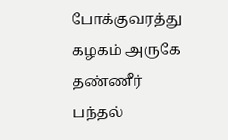போக்குவரத்து கழகம் அருகே தண்ணீர் பந்தல்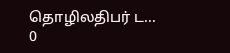தொழிலதிபர் ட...
0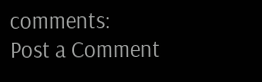comments:
Post a Comment